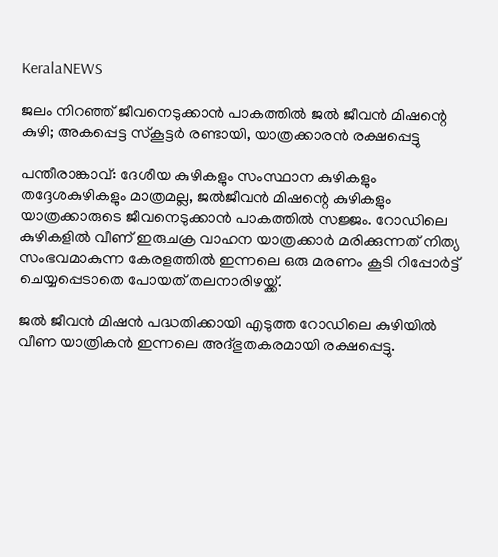KeralaNEWS

ജലം നിറഞ്ഞ് ജീവനെടുക്കാന്‍ പാകത്തില്‍ ജല്‍ ജീവന്‍ മിഷന്റെ കുഴി; അകപ്പെട്ട സ്‌കൂട്ടര്‍ രണ്ടായി, യാത്രക്കാരന്‍ രക്ഷപ്പെട്ടു

പന്തീരാങ്കാവ്: ദേശീയ കുഴികളും സംസ്ഥാന കുഴികളും തദ്ദേശകുഴികളും മാത്രമല്ല, ജല്‍ജീവന്‍ മിഷന്റെ കുഴികളും യാത്രക്കാരുടെ ജീവനെടുക്കാന്‍ പാകത്തില്‍ സജ്ജം. റോഡിലെ കുഴികളില്‍ വീണ് ഇരുചക്ര വാഹന യാത്രക്കാര്‍ മരിക്കുന്നത് നിത്യ സംഭവമാകുന്ന കേരളത്തില്‍ ഇന്നലെ ഒരു മരണം കൂടി റിപ്പോര്‍ട്ട് ചെയ്യപ്പെടാതെ പോയത് തലനാരിഴയ്ക്ക്.

ജല്‍ ജീവന്‍ മിഷന്‍ പദ്ധതിക്കായി എടുത്ത റോഡിലെ കുഴിയില്‍ വീണ യാത്രികന്‍ ഇന്നലെ അദ്ഭുതകരമായി രക്ഷപ്പെട്ടു.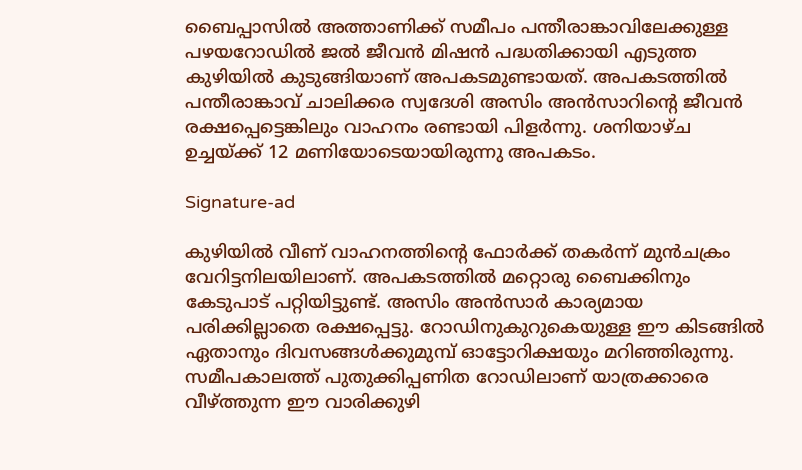ബൈപ്പാസില്‍ അത്താണിക്ക് സമീപം പന്തീരാങ്കാവിലേക്കുള്ള പഴയറോഡില്‍ ജല്‍ ജീവന്‍ മിഷന്‍ പദ്ധതിക്കായി എടുത്ത കുഴിയില്‍ കുടുങ്ങിയാണ് അപകടമുണ്ടായത്. അപകടത്തില്‍ പന്തീരാങ്കാവ് ചാലിക്കര സ്വദേശി അസിം അന്‍സാറിന്റെ ജീവന്‍ രക്ഷപ്പെട്ടെങ്കിലും വാഹനം രണ്ടായി പിളര്‍ന്നു. ശനിയാഴ്ച ഉച്ചയ്ക്ക് 12 മണിയോടെയായിരുന്നു അപകടം.

Signature-ad

കുഴിയില്‍ വീണ് വാഹനത്തിന്റെ ഫോര്‍ക്ക് തകര്‍ന്ന് മുന്‍ചക്രം വേറിട്ടനിലയിലാണ്. അപകടത്തില്‍ മറ്റൊരു ബൈക്കിനും കേടുപാട് പറ്റിയിട്ടുണ്ട്. അസിം അന്‍സാര്‍ കാര്യമായ പരിക്കില്ലാതെ രക്ഷപ്പെട്ടു. റോഡിനുകുറുകെയുള്ള ഈ കിടങ്ങില്‍ ഏതാനും ദിവസങ്ങള്‍ക്കുമുമ്പ് ഓട്ടോറിക്ഷയും മറിഞ്ഞിരുന്നു. സമീപകാലത്ത് പുതുക്കിപ്പണിത റോഡിലാണ് യാത്രക്കാരെ വീഴ്ത്തുന്ന ഈ വാരിക്കുഴി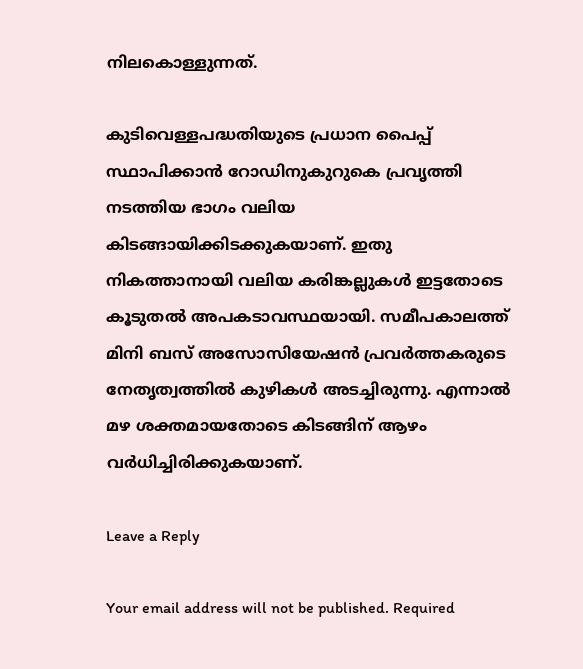നിലകൊള്ളുന്നത്.

കുടിവെള്ളപദ്ധതിയുടെ പ്രധാന പൈപ്പ് സ്ഥാപിക്കാന്‍ റോഡിനുകുറുകെ പ്രവൃത്തി നടത്തിയ ഭാഗം വലിയ കിടങ്ങായിക്കിടക്കുകയാണ്. ഇതു നികത്താനായി വലിയ കരിങ്കല്ലുകള്‍ ഇട്ടതോടെ കൂടുതല്‍ അപകടാവസ്ഥയായി. സമീപകാലത്ത് മിനി ബസ് അസോസിയേഷന്‍ പ്രവര്‍ത്തകരുടെ നേതൃത്വത്തില്‍ കുഴികള്‍ അടച്ചിരുന്നു. എന്നാല്‍ മഴ ശക്തമായതോടെ കിടങ്ങിന് ആഴം വര്‍ധിച്ചിരിക്കുകയാണ്.

Leave a Reply

Your email address will not be published. Required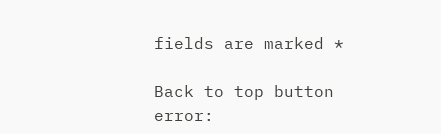fields are marked *

Back to top button
error: